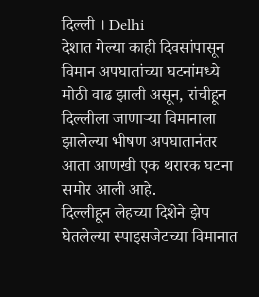दिल्ली । Delhi
देशात गेल्या काही दिवसांपासून विमान अपघातांच्या घटनांमध्ये मोठी वाढ झाली असून, रांचीहून दिल्लीला जाणाऱ्या विमानाला झालेल्या भीषण अपघातानंतर आता आणखी एक थरारक घटना समोर आली आहे.
दिल्लीहून लेहच्या दिशेने झेप घेतलेल्या स्पाइसजेटच्या विमानात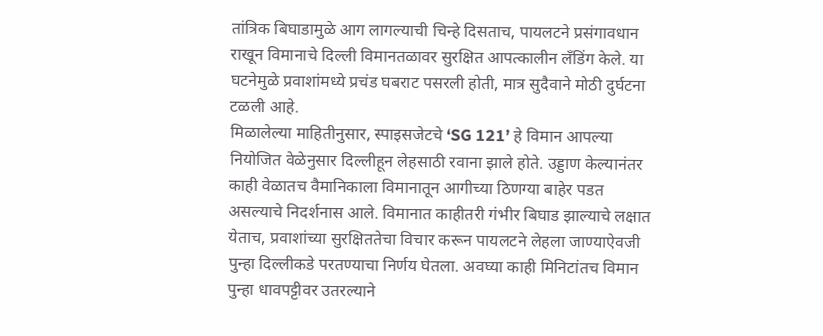तांत्रिक बिघाडामुळे आग लागल्याची चिन्हे दिसताच, पायलटने प्रसंगावधान राखून विमानाचे दिल्ली विमानतळावर सुरक्षित आपत्कालीन लँडिंग केले. या घटनेमुळे प्रवाशांमध्ये प्रचंड घबराट पसरली होती, मात्र सुदैवाने मोठी दुर्घटना टळली आहे.
मिळालेल्या माहितीनुसार, स्पाइसजेटचे ‘SG 121’ हे विमान आपल्या नियोजित वेळेनुसार दिल्लीहून लेहसाठी रवाना झाले होते. उड्डाण केल्यानंतर काही वेळातच वैमानिकाला विमानातून आगीच्या ठिणग्या बाहेर पडत असल्याचे निदर्शनास आले. विमानात काहीतरी गंभीर बिघाड झाल्याचे लक्षात येताच, प्रवाशांच्या सुरक्षिततेचा विचार करून पायलटने लेहला जाण्याऐवजी पुन्हा दिल्लीकडे परतण्याचा निर्णय घेतला. अवघ्या काही मिनिटांतच विमान पुन्हा धावपट्टीवर उतरल्याने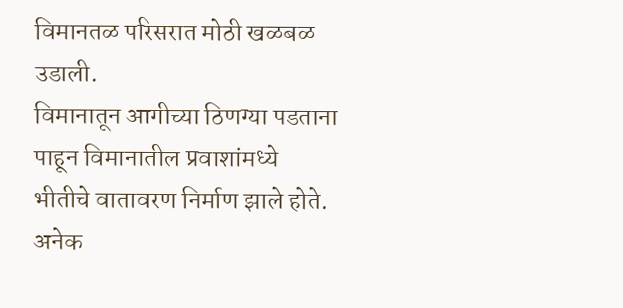विमानतळ परिसरात मोठी खळबळ उडाली.
विमानातून आगीच्या ठिणग्या पडताना पाहून विमानातील प्रवाशांमध्ये भीतीचे वातावरण निर्माण झाले होते. अनेक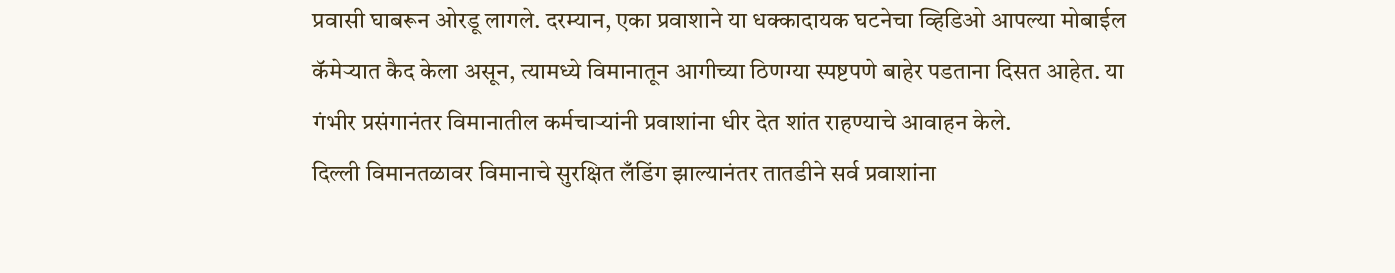प्रवासी घाबरून ओरडू लागले. दरम्यान, एका प्रवाशाने या धक्कादायक घटनेचा व्हिडिओ आपल्या मोबाईल कॅमेऱ्यात कैद केला असून, त्यामध्ये विमानातून आगीच्या ठिणग्या स्पष्टपणे बाहेर पडताना दिसत आहेत. या गंभीर प्रसंगानंतर विमानातील कर्मचाऱ्यांनी प्रवाशांना धीर देत शांत राहण्याचे आवाहन केले.
दिल्ली विमानतळावर विमानाचे सुरक्षित लँडिंग झाल्यानंतर तातडीने सर्व प्रवाशांना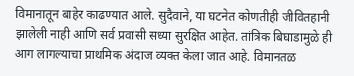विमानातून बाहेर काढण्यात आले. सुदैवाने, या घटनेत कोणतीही जीवितहानी झालेली नाही आणि सर्व प्रवासी सध्या सुरक्षित आहेत. तांत्रिक बिघाडामुळे ही आग लागल्याचा प्राथमिक अंदाज व्यक्त केला जात आहे. विमानतळ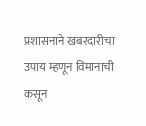प्रशासनाने खबरदारीचा उपाय म्हणून विमानाची कसून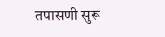तपासणी सुरू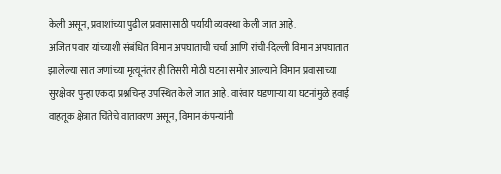केली असून, प्रवाशांच्या पुढील प्रवासासाठी पर्यायी व्यवस्था केली जात आहे.
अजित पवार यांच्याशी संबंधित विमान अपघाताची चर्चा आणि रांची-दिल्ली विमान अपघातात झालेल्या सात जणांच्या मृत्यूनंतर ही तिसरी मोठी घटना समोर आल्याने विमान प्रवासाच्या सुरक्षेवर पुन्हा एकदा प्रश्नचिन्ह उपस्थित केले जात आहे. वारंवार घडणाऱ्या या घटनांमुळे हवाई वाहतूक क्षेत्रात चिंतेचे वातावरण असून, विमान कंपन्यांनी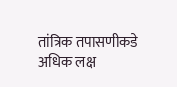तांत्रिक तपासणीकडे अधिक लक्ष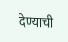देण्याची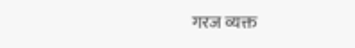गरज व्यक्त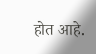होत आहे.